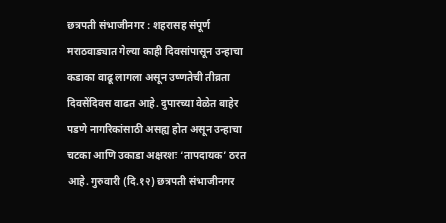छत्रपती संभाजीनगर : शहरासह संपूर्ण मराठवाड्यात गेल्या काही दिवसांपासून उन्हाचा कडाका वाढू लागला असून उष्णतेची तीव्रता दिवसेंदिवस वाढत आहे. दुपारच्या वेळेत बाहेर पडणे नागरिकांसाठी असह्य होत असून उन्हाचा चटका आणि उकाडा अक्षरशः ‘तापदायक’ ठरत आहे. गुरुवारी (दि.१२) छत्रपती संभाजीनगर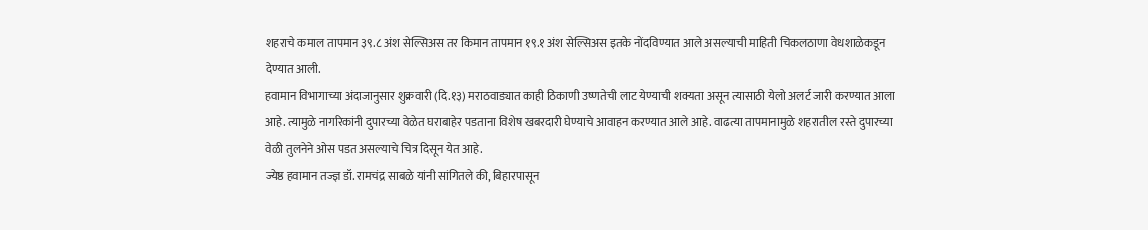शहराचे कमाल तापमान ३९.८ अंश सेल्सिअस तर किमान तापमान १९.१ अंश सेल्सिअस इतके नोंदविण्यात आले असल्याची माहिती चिकलठाणा वेधशाळेकडून देण्यात आली.
हवामान विभागाच्या अंदाजानुसार शुक्रवारी (दि.१३) मराठवाड्यात काही ठिकाणी उष्णतेची लाट येण्याची शक्यता असून त्यासाठी येलो अलर्ट जारी करण्यात आला आहे. त्यामुळे नागरिकांनी दुपारच्या वेळेत घराबाहेर पडताना विशेष खबरदारी घेण्याचे आवाहन करण्यात आले आहे. वाढत्या तापमानामुळे शहरातील रस्ते दुपारच्या वेळी तुलनेने ओस पडत असल्याचे चित्र दिसून येत आहे.
ज्येष्ठ हवामान तज्ज्ञ डॉ. रामचंद्र साबळे यांनी सांगितले की, बिहारपासून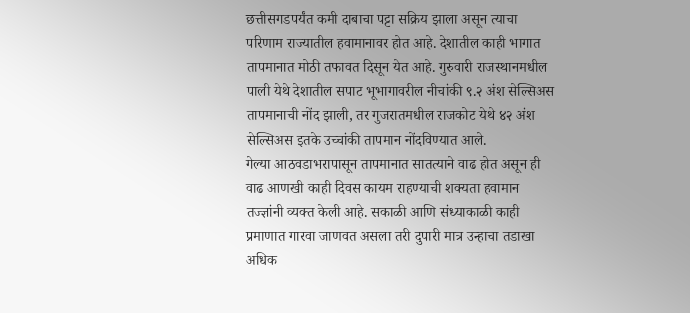छत्तीसगडपर्यंत कमी दाबाचा पट्टा सक्रिय झाला असून त्याचा परिणाम राज्यातील हवामानावर होत आहे. देशातील काही भागात तापमानात मोठी तफावत दिसून येत आहे. गुरुवारी राजस्थानमधील पाली येथे देशातील सपाट भूभागावरील नीचांकी ९.२ अंश सेल्सिअस तापमानाची नोंद झाली, तर गुजरातमधील राजकोट येथे ४२ अंश सेल्सिअस इतके उच्चांकी तापमान नोंदविण्यात आले.
गेल्या आठवडाभरापासून तापमानात सातत्याने वाढ होत असून ही वाढ आणखी काही दिवस कायम राहण्याची शक्यता हवामान तज्ज्ञांनी व्यक्त केली आहे. सकाळी आणि संध्याकाळी काही प्रमाणात गारवा जाणवत असला तरी दुपारी मात्र उन्हाचा तडाखा अधिक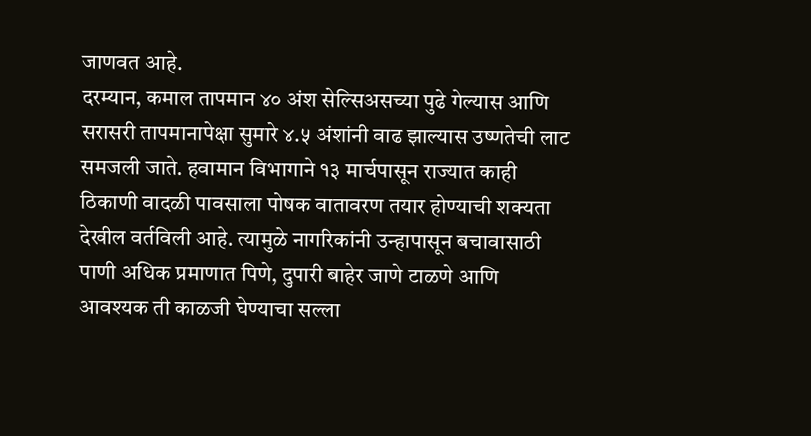जाणवत आहे.
दरम्यान, कमाल तापमान ४० अंश सेल्सिअसच्या पुढे गेल्यास आणि सरासरी तापमानापेक्षा सुमारे ४.५ अंशांनी वाढ झाल्यास उष्णतेची लाट समजली जाते. हवामान विभागाने १३ मार्चपासून राज्यात काही ठिकाणी वादळी पावसाला पोषक वातावरण तयार होण्याची शक्यता देखील वर्तविली आहे. त्यामुळे नागरिकांनी उन्हापासून बचावासाठी पाणी अधिक प्रमाणात पिणे, दुपारी बाहेर जाणे टाळणे आणि आवश्यक ती काळजी घेण्याचा सल्ला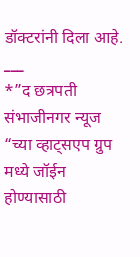डॉक्टरांनी दिला आहे.
___
*”द छत्रपती संभाजीनगर न्यूज “च्या व्हाट्सएप ग्रुप मध्ये जॉईन होण्यासाठी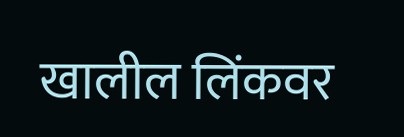खालील लिंकवर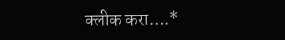क्लीक करा….*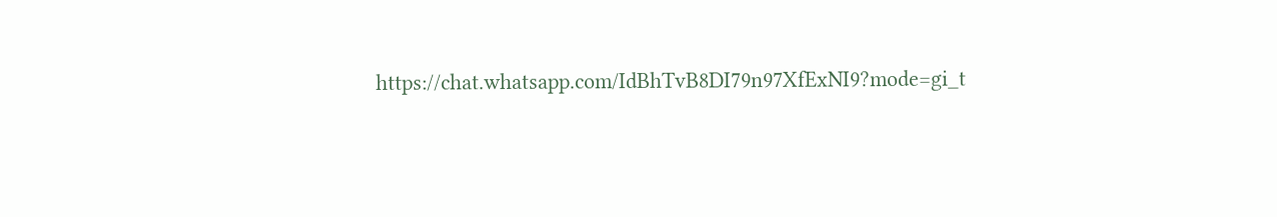https://chat.whatsapp.com/IdBhTvB8DI79n97XfExNI9?mode=gi_t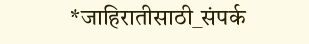*जाहिरातीसाठी_संपर्क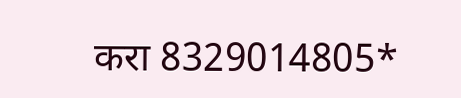करा 8329014805*